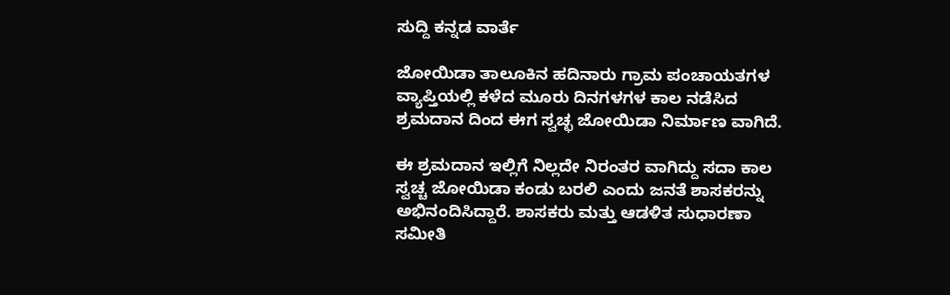ಸುದ್ದಿ ಕನ್ನಡ ವಾರ್ತೆ

ಜೋಯಿಡಾ ತಾಲೂಕಿನ ಹದಿನಾರು ಗ್ರಾಮ ಪಂಚಾಯತಗಳ ವ್ಯಾಪ್ತಿಯಲ್ಲಿ ಕಳೆದ ಮೂರು ದಿನಗಳಗಳ ಕಾಲ ನಡೆಸಿದ ಶ್ರಮದಾನ ದಿಂದ ಈಗ ಸ್ವಚ್ಛ ಜೋಯಿಡಾ ನಿರ್ಮಾಣ ವಾಗಿದೆ.

ಈ ಶ್ರಮದಾನ ಇಲ್ಲಿಗೆ ನಿಲ್ಲದೇ ನಿರಂತರ ವಾಗಿದ್ದು ಸದಾ ಕಾಲ ಸ್ವಚ್ಚ ಜೋಯಿಡಾ ಕಂಡು ಬರಲಿ ಎಂದು ಜನತೆ ಶಾಸಕರನ್ನು ಅಭಿನಂದಿಸಿದ್ದಾರೆ. ಶಾಸಕರು ಮತ್ತು ಆಡಳಿತ ಸುಧಾರಣಾ ಸಮೀತಿ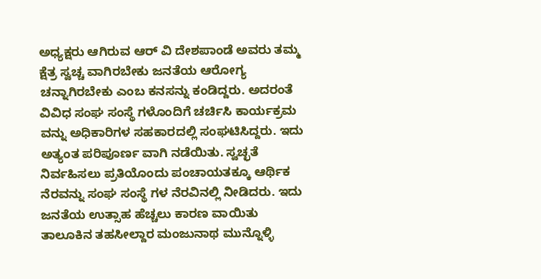ಅಧ್ಯಕ್ಷರು ಆಗಿರುವ ಆರ್ ವಿ ದೇಶಪಾಂಡೆ ಅವರು ತಮ್ಮ ಕ್ಷೆತ್ರ ಸ್ವಚ್ಚ ವಾಗಿರಬೇಕು ಜನತೆಯ ಆರೋಗ್ಯ ಚನ್ನಾಗಿರಬೇಕು ಎಂಬ ಕನಸನ್ನು ಕಂಡಿದ್ದರು. ಅದರಂತೆ ವಿವಿಧ ಸಂಘ ಸಂಸ್ಥೆ ಗಳೊಂದಿಗೆ ಚರ್ಚಿಸಿ ಕಾರ್ಯಕ್ರಮ ವನ್ನು ಅಧಿಕಾರಿಗಳ ಸಹಕಾರದಲ್ಲಿ ಸಂಘಟಿಸಿದ್ದರು. ಇದು ಅತ್ಯಂತ ಪರಿಪೂರ್ಣ ವಾಗಿ ನಡೆಯಿತು. ಸ್ವಚ್ಛತೆ ನಿರ್ವಹಿಸಲು ಪ್ರತಿಯೊಂದು ಪಂಚಾಯತಕ್ಕೂ ಆರ್ಥಿಕ ನೆರವನ್ನು ಸಂಘ ಸಂಸ್ಥೆ ಗಳ ನೆರವಿನಲ್ಲಿ ನೀಡಿದರು. ಇದು ಜನತೆಯ ಉತ್ಸಾಹ ಹೆಚ್ಚಲು ಕಾರಣ ವಾಯಿತು ತಾಲೂಕಿನ ತಹಸೀಲ್ದಾರ ಮಂಜುನಾಥ ಮುನ್ನೊಳ್ಳಿ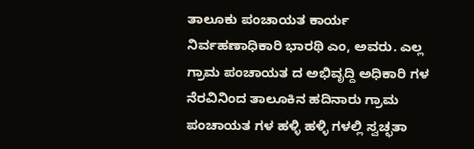ತಾಲೂಕು ಪಂಚಾಯತ ಕಾರ್ಯ ನಿರ್ವಹಣಾಧಿಕಾರಿ ಭಾರಥಿ ಎಂ, ಅವರು. ಎಲ್ಲ ಗ್ರಾಮ ಪಂಚಾಯತ ದ ಅಭಿವೃದ್ದಿ ಅಧಿಕಾರಿ ಗಳ ನೆರವಿನಿಂದ ತಾಲೂಕಿನ ಹದಿನಾರು ಗ್ರಾಮ ಪಂಚಾಯತ ಗಳ ಹಳ್ಳಿ ಹಳ್ಳಿ ಗಳಲ್ಲಿ ಸ್ವಚ್ಛತಾ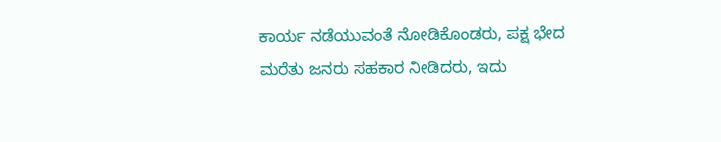ಕಾರ್ಯ ನಡೆಯುವಂತೆ ನೋಡಿಕೊಂಡರು, ಪಕ್ಷ ಭೇದ ಮರೆತು ಜನರು ಸಹಕಾರ ನೀಡಿದರು, ಇದು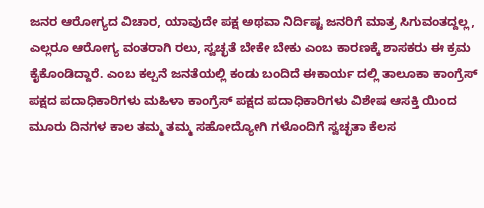ಜನರ ಆರೋಗ್ಯದ ವಿಚಾರ, ಯಾವುದೇ ಪಕ್ಷ ಅಥವಾ ನಿರ್ದಿಷ್ಟ ಜನರಿಗೆ ಮಾತ್ರ ಸಿಗುವಂತದ್ದಲ್ಲ, ಎಲ್ಲರೂ ಆರೋಗ್ಯ ವಂತರಾಗಿ ರಲು, ಸ್ವಚ್ಛತೆ ಬೇಕೇ ಬೇಕು ಎಂಬ ಕಾರಣಕ್ಕೆ ಶಾಸಕರು ಈ ಕ್ರಮ ಕೈಕೊಂಡಿದ್ದಾರೆ. ಎಂಬ ಕಲ್ಪನೆ ಜನತೆಯಲ್ಲಿ ಕಂಡು ಬಂದಿದೆ ಈಕಾರ್ಯ ದಲ್ಲಿ ತಾಲೂಕಾ ಕಾಂಗ್ರೆಸ್ ಪಕ್ಷದ ಪದಾಧಿಕಾರಿಗಳು ಮಹಿಳಾ ಕಾಂಗ್ರೆಸ್ ಪಕ್ಷದ ಪದಾಧಿಕಾರಿಗಳು ವಿಶೇಷ ಆಸಕ್ತಿ ಯಿಂದ ಮೂರು ದಿನಗಳ ಕಾಲ ತಮ್ಮ ತಮ್ಮ ಸಹೋದ್ಯೋಗಿ ಗಳೊಂದಿಗೆ ಸ್ವಚ್ಛತಾ ಕೆಲಸ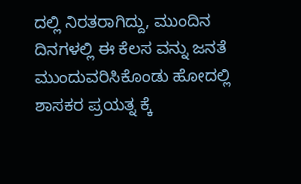ದಲ್ಲಿ ನಿರತರಾಗಿದ್ದು, ಮುಂದಿನ ದಿನಗಳಲ್ಲಿ ಈ ಕೆಲಸ ವನ್ನು ಜನತೆ ಮುಂದುವರಿಸಿಕೊಂಡು ಹೋದಲ್ಲಿ ಶಾಸಕರ ಪ್ರಯತ್ನ ಕ್ಕೆ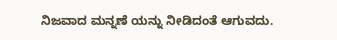ನಿಜವಾದ ಮನ್ನಣೆ ಯನ್ನು ನೀಡಿದಂತೆ ಆಗುವದು.